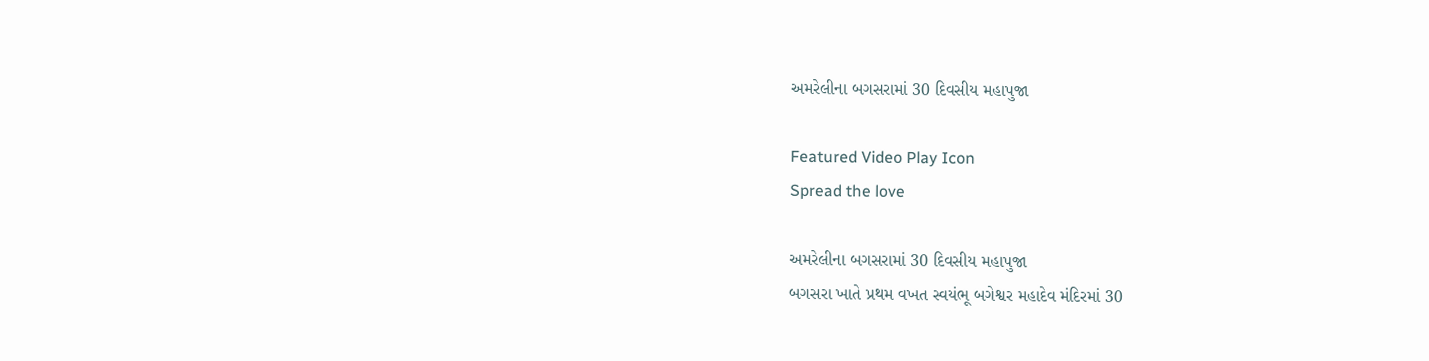અમરેલીના બગસરામાં 30 દિવસીય મહાપુજા

Featured Video Play Icon
Spread the love

અમરેલીના બગસરામાં 30 દિવસીય મહાપુજા
બગસરા ખાતે પ્રથમ વખત સ્વયંભૂ બગેશ્વર મહાદેવ મંદિરમાં 30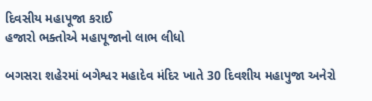દિવસીય મહાપૂજા કરાઈ
હજારો ભક્તોએ મહાપૂજાનો લાભ લીધો

બગસરા શહેરમાં બગેશ્વર મહાદેવ મંદિર ખાતે 30 દિવશીય મહાપુજા અનેરો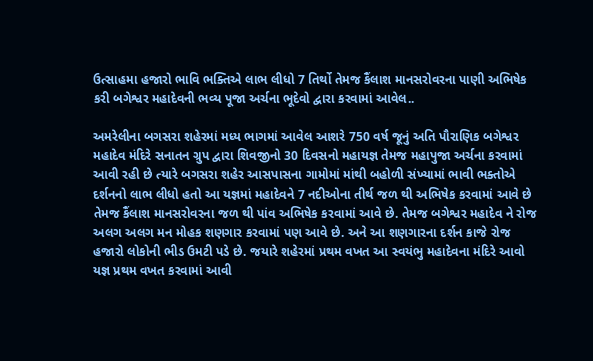ઉત્સાહમા હજારો ભાવિ ભક્તિએ લાભ લીધો 7 તિર્થો તેમજ કૈંલાશ માનસરોવરના પાણી અભિષેક કરી બગેશ્વર મહાદેવની ભવ્ય પૂજા અર્ચના ભૂદેવો દ્વારા કરવામાં આવેલ..

અમરેલીના બગસરા શહેરમાં મધ્ય ભાગમાં આવેલ આશરે 750 વર્ષ જૂનું અતિ પૌરાણિક બગેશ્વર મહાદેવ મંદિરે સનાતન ગ્રુપ દ્વારા શિવજીનો 30 દિવસનો મહાયજ્ઞ તેમજ મહાપુજા અર્ચના કરવામાં આવી રહી છે ત્યારે બગસરા શહેર આસપાસના ગામોમાં માંથી બહોળી સંખ્યામાં ભાવી ભક્તોએ દર્શનનો લાભ લીધો હતો આ યજ્ઞમાં મહાદેવને 7 નદીઓના તીર્થ જળ થી અભિષેક કરવામાં આવે છે તેમજ કૈંલાશ માનસરોવરના જળ થી પાંવ અભિષેક કરવામાં આવે છે. તેમજ બગેશ્વર મહાદેવ ને રોજ અલગ અલગ મન મોહક શણગાર કરવામાં પણ આવે છે. અને આ શણગારના દર્શન કાજે રોજ હજારો લોકોની ભીડ ઉમટી પડે છે. જયારે શહેરમાં પ્રથમ વખત આ સ્વયંભુ મહાદેવના મંદિરે આવો યજ્ઞ પ્રથમ વખત કરવામાં આવી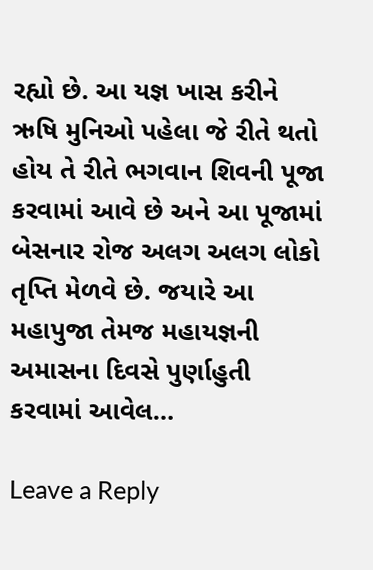રહ્યો છે. આ યજ્ઞ ખાસ કરીને ઋષિ મુનિઓ પહેલા જે રીતે થતો હોય તે રીતે ભગવાન શિવની પૂજા કરવામાં આવે છે અને આ પૂજામાં બેસનાર રોજ અલગ અલગ લોકો તૃપ્તિ મેળવે છે. જયારે આ મહાપુજા તેમજ મહાયજ્ઞની અમાસના દિવસે પુર્ણાહુતી કરવામાં આવેલ…

Leave a Reply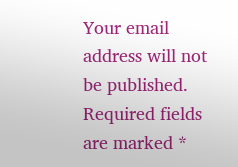Your email address will not be published. Required fields are marked *